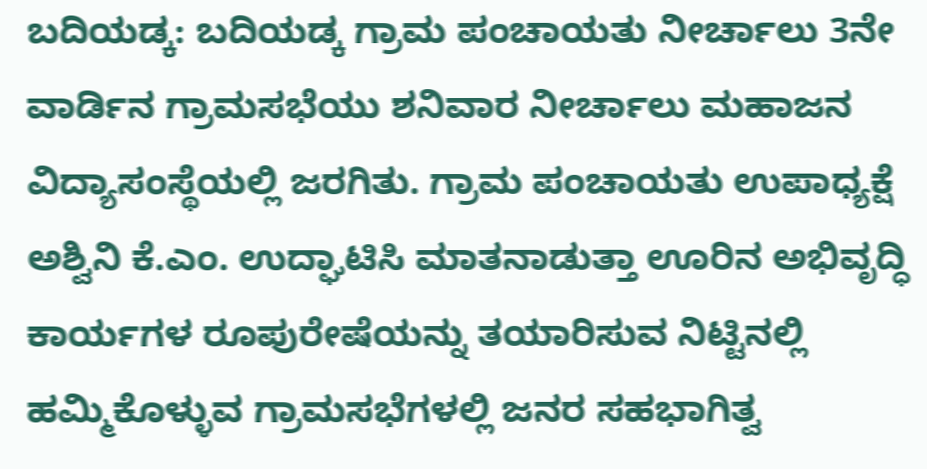ಬದಿಯಡ್ಕ: ಬದಿಯಡ್ಕ ಗ್ರಾಮ ಪಂಚಾಯತು ನೀರ್ಚಾಲು 3ನೇ ವಾರ್ಡಿನ ಗ್ರಾಮಸಭೆಯು ಶನಿವಾರ ನೀರ್ಚಾಲು ಮಹಾಜನ ವಿದ್ಯಾಸಂಸ್ಥೆಯಲ್ಲಿ ಜರಗಿತು. ಗ್ರಾಮ ಪಂಚಾಯತು ಉಪಾಧ್ಯಕ್ಷೆ ಅಶ್ವಿನಿ ಕೆ.ಎಂ. ಉದ್ಘಾಟಿಸಿ ಮಾತನಾಡುತ್ತಾ ಊರಿನ ಅಭಿವೃದ್ಧಿ ಕಾರ್ಯಗಳ ರೂಪುರೇಷೆಯನ್ನು ತಯಾರಿಸುವ ನಿಟ್ಟಿನಲ್ಲಿ ಹಮ್ಮಿಕೊಳ್ಳುವ ಗ್ರಾಮಸಭೆಗಳಲ್ಲಿ ಜನರ ಸಹಭಾಗಿತ್ವ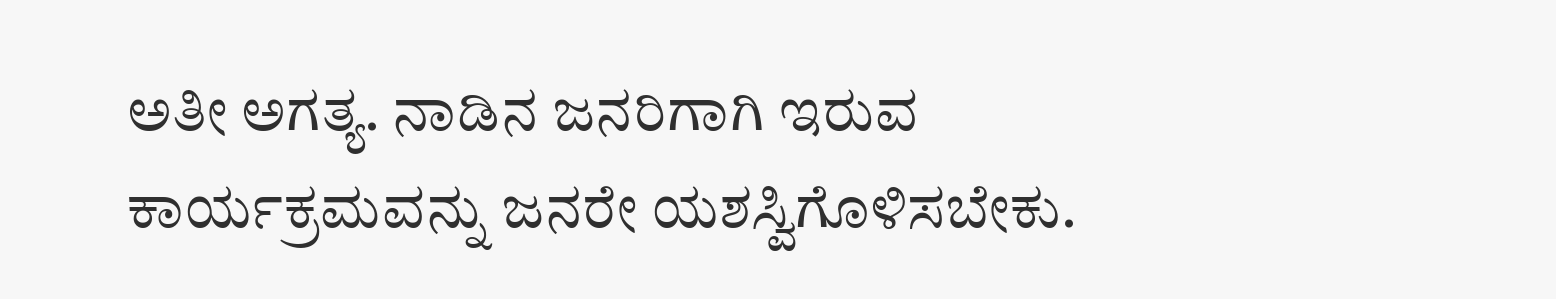ಅತೀ ಅಗತ್ಯ. ನಾಡಿನ ಜನರಿಗಾಗಿ ಇರುವ ಕಾರ್ಯಕ್ರಮವನ್ನು ಜನರೇ ಯಶಸ್ವಿಗೊಳಿಸಬೇಕು.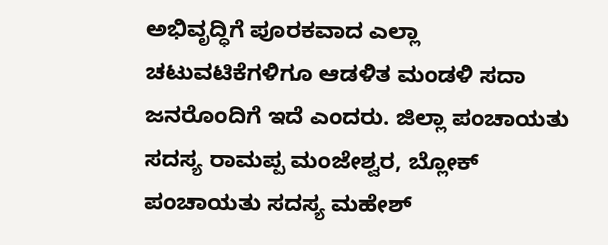ಅಭಿವೃದ್ಧಿಗೆ ಪೂರಕವಾದ ಎಲ್ಲಾ ಚಟುವಟಿಕೆಗಳಿಗೂ ಆಡಳಿತ ಮಂಡಳಿ ಸದಾ ಜನರೊಂದಿಗೆ ಇದೆ ಎಂದರು. ಜಿಲ್ಲಾ ಪಂಚಾಯತು ಸದಸ್ಯ ರಾಮಪ್ಪ ಮಂಜೇಶ್ವರ, ಬ್ಲೋಕ್ ಪಂಚಾಯತು ಸದಸ್ಯ ಮಹೇಶ್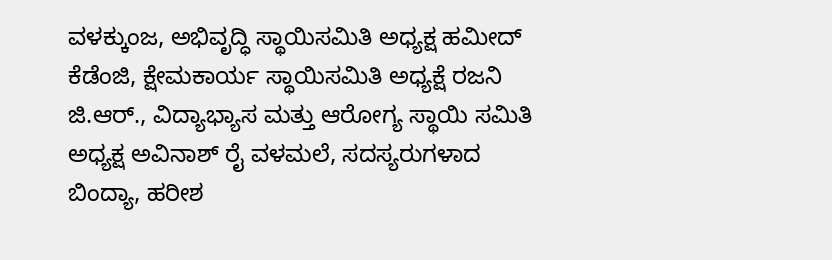ವಳಕ್ಕುಂಜ, ಅಭಿವೃದ್ಧಿ ಸ್ಥಾಯಿಸಮಿತಿ ಅಧ್ಯಕ್ಷ ಹಮೀದ್ ಕೆಡೆಂಜಿ, ಕ್ಷೇಮಕಾರ್ಯ ಸ್ಥಾಯಿಸಮಿತಿ ಅಧ್ಯಕ್ಷೆ ರಜನಿ ಜಿ.ಆರ್., ವಿದ್ಯಾಭ್ಯಾಸ ಮತ್ತು ಆರೋಗ್ಯ ಸ್ಥಾಯಿ ಸಮಿತಿ ಅಧ್ಯಕ್ಷ ಅವಿನಾಶ್ ರೈ ವಳಮಲೆ, ಸದಸ್ಯರುಗಳಾದ ಬಿಂದ್ಯಾ, ಹರೀಶ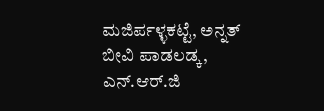ಮಜಿರ್ಪಳ್ಳಕಟ್ಟೆ, ಅನ್ನತ್ ಬೀವಿ ಪಾಡಲಡ್ಕ, ಎನ್.ಆರ್.ಜಿ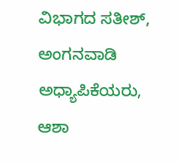ವಿಭಾಗದ ಸತೀಶ್, ಅಂಗನವಾಡಿ ಅಧ್ಯಾಪಿಕೆಯರು, ಆಶಾ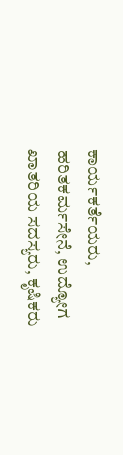ಕಾರ್ಯಕರ್ತೆಯರು, ಹರಿತಕರ್ಮಸೇನೆ, ಉದ್ಯೋಗ ಖಾತರಿಯ ಸದಸ್ಯರು, ಕೃಷಿಕರು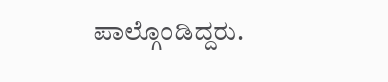ಪಾಲ್ಗೊಂಡಿದ್ದರು.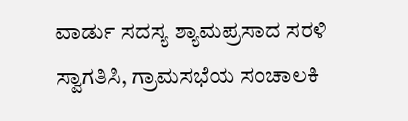ವಾರ್ಡು ಸದಸ್ಯ ಶ್ಯಾಮಪ್ರಸಾದ ಸರಳಿ ಸ್ವಾಗತಿಸಿ, ಗ್ರಾಮಸಭೆಯ ಸಂಚಾಲಕಿ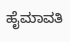ಹೈಮಾವತಿ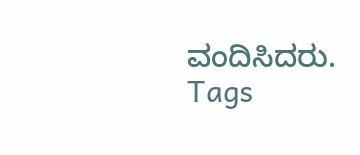ವಂದಿಸಿದರು.
Tags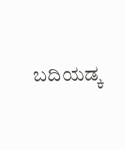ಬದಿಯಡ್ಕ